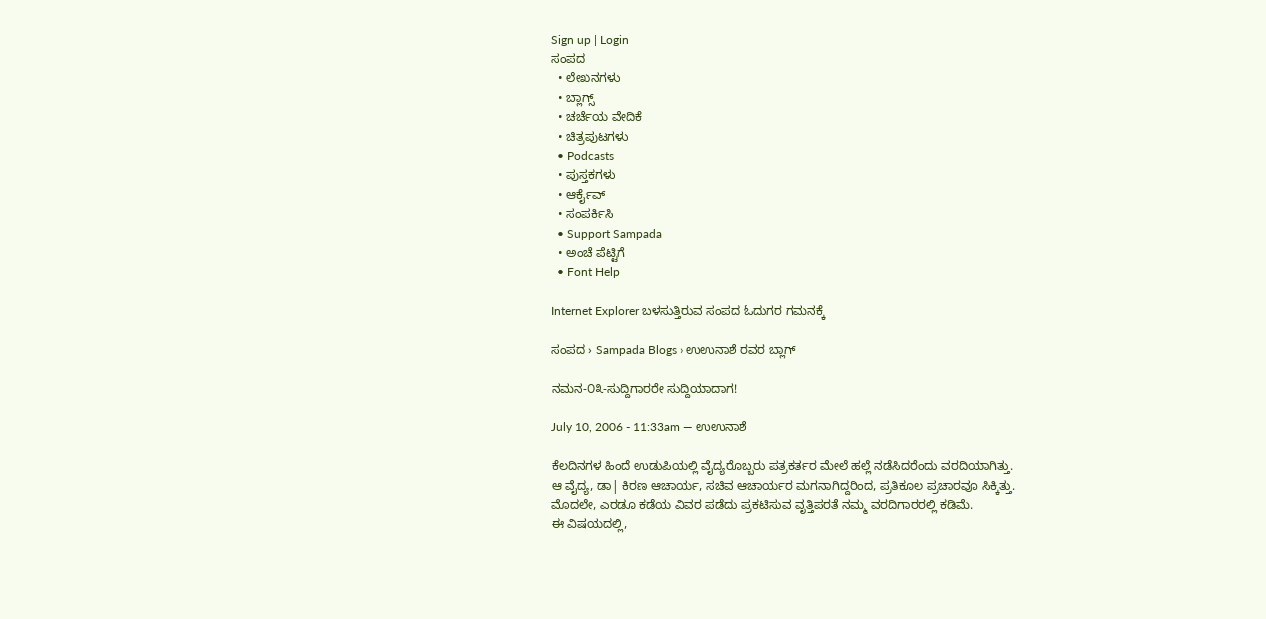Sign up | Login
ಸಂಪದ
  • ಲೇಖನಗಳು
  • ಬ್ಲಾಗ್ಸ್
  • ಚರ್ಚೆಯ ವೇದಿಕೆ
  • ಚಿತ್ರಪುಟಗಳು
  • Podcasts
  • ಪುಸ್ತಕಗಳು
  • ಆರ್ಕೈವ್
  • ಸಂಪರ್ಕಿಸಿ
  • Support Sampada
  • ಅಂಚೆ ಪೆಟ್ಟಿಗೆ
  • Font Help

Internet Explorer ಬಳಸುತ್ತಿರುವ ಸಂಪದ ಓದುಗರ ಗಮನಕ್ಕೆ

ಸಂಪದ › Sampada Blogs › ಉಉನಾಶೆ ರವರ ಬ್ಲಾಗ್

ನಮನ-೦೩-ಸುದ್ದಿಗಾರರೇ ಸುದ್ದಿಯಾದಾಗ!

July 10, 2006 - 11:33am — ಉಉನಾಶೆ

ಕೆಲದಿನಗಳ ಹಿಂದೆ ಉಡುಪಿಯಲ್ಲಿ ವೈದ್ಯರೊಬ್ಬರು ಪತ್ರಕರ್ತರ ಮೇಲೆ ಹಲ್ಲೆ ನಡೆಸಿದರೆಂದು ವರದಿಯಾಗಿತ್ತು.
ಆ ವೈದ್ಯ, ಡಾ| ಕಿರಣ ಆಚಾರ್ಯ, ಸಚಿವ ಆಚಾರ್ಯರ ಮಗನಾಗಿದ್ದರಿಂದ, ಪ್ರತಿಕೂಲ ಪ್ರಚಾರವೂ ಸಿಕ್ಕಿತ್ತು.
ಮೊದಲೇ, ಎರಡೂ ಕಡೆಯ ವಿವರ ಪಡೆದು ಪ್ರಕಟಿಸುವ ವೃತ್ತಿಪರತೆ ನಮ್ಮ ವರದಿಗಾರರಲ್ಲಿ ಕಡಿಮೆ.
ಈ ವಿಷಯದಲ್ಲಿ,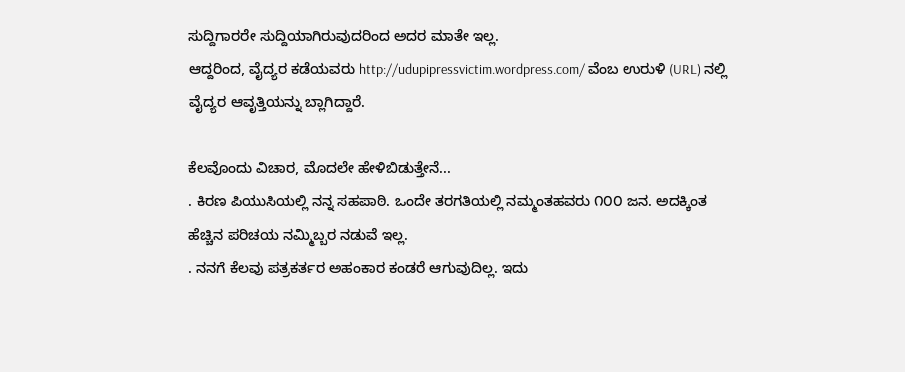ಸುದ್ದಿಗಾರರೇ ಸುದ್ದಿಯಾಗಿರುವುದರಿಂದ ಅದರ ಮಾತೇ ಇಲ್ಲ.
ಆದ್ದರಿಂದ, ವೈದ್ಯರ ಕಡೆಯವರು http://udupipressvictim.wordpress.com/ ವೆಂಬ ಉರುಳಿ (URL) ನಲ್ಲಿ ವೈದ್ಯರ ಆವೃತ್ತಿಯನ್ನು ಬ್ಲಾಗಿದ್ದಾರೆ.

ಕೆಲವೊಂದು ವಿಚಾರ, ಮೊದಲೇ ಹೇಳಿಬಿಡುತ್ತೇನೆ...
. ಕಿರಣ ಪಿ‍ಯು‍ಸಿ‍ಯಲ್ಲಿ ನನ್ನ ಸಹಪಾಠಿ. ಒಂದೇ ತರಗತಿಯಲ್ಲಿ ನಮ್ಮಂತಹವರು ೧೦೦ ಜನ. ಅದಕ್ಕಿಂತ ಹೆಚ್ಚಿನ ಪರಿಚಯ ನಮ್ಮಿಬ್ಬರ ನಡುವೆ ಇಲ್ಲ.
. ನನಗೆ ಕೆಲವು ಪತ್ರಕರ್ತರ ಅಹಂಕಾರ ಕಂಡರೆ ಆಗುವುದಿಲ್ಲ. ಇದು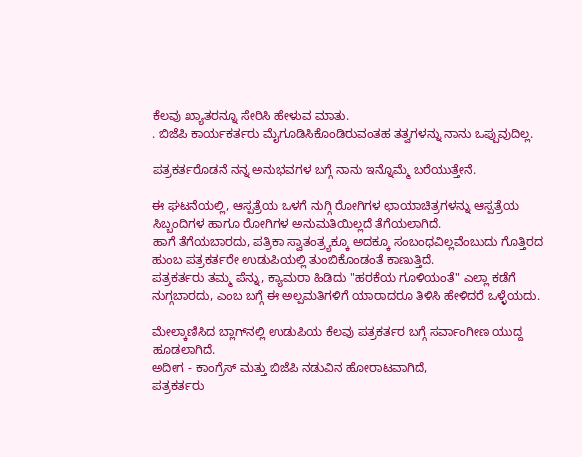ಕೆಲವು ಖ್ಯಾತರನ್ನೂ ಸೇರಿಸಿ ಹೇಳುವ ಮಾತು.
. ಬಿಜೆಪಿ ಕಾರ್ಯಕರ್ತರು ಮೈಗೂಡಿಸಿಕೊಂಡಿರುವಂತಹ ತತ್ವಗಳನ್ನು ನಾನು ಒಪ್ಪುವುದಿಲ್ಲ.

ಪತ್ರಕರ್ತರೊಡನೆ ನನ್ನ ಅನುಭವಗಳ ಬಗ್ಗೆ ನಾನು ಇನ್ನೊಮ್ಮೆ ಬರೆಯುತ್ತೇನೆ.

ಈ ಘಟನೆಯಲ್ಲಿ, ಆಸ್ಪತ್ರೆಯ ಒಳಗೆ ನುಗ್ಗಿ ರೋಗಿಗಳ ಛಾಯಾಚಿತ್ರಗಳನ್ನು ಆಸ್ಪತ್ರೆಯ ಸಿಬ್ಬಂದಿಗಳ ಹಾಗೂ ರೋಗಿಗಳ ಅನುಮತಿಯಿಲ್ಲದೆ ತೆಗೆಯಲಾಗಿದೆ.
ಹಾಗೆ ತೆಗೆಯಬಾರದು, ಪತ್ರಿಕಾ ಸ್ವಾತಂತ್ರ್ಯಕ್ಕೂ ಅದಕ್ಕೂ ಸಂಬಂಧವಿಲ್ಲವೆಂಬುದು ಗೊತ್ತಿರದ ಹುಂಬ ಪತ್ರಕರ್ತರೇ ಉಡುಪಿಯಲ್ಲಿ ತುಂಬಿಕೊಂಡಂತೆ ಕಾಣುತ್ತಿದೆ.
ಪತ್ರಕರ್ತರು ತಮ್ಮ ಪೆನ್ನು, ಕ್ಯಾಮರಾ ಹಿಡಿದು "ಹರಕೆಯ ಗೂಳಿಯಂತೆ" ಎಲ್ಲಾ ಕಡೆಗೆ ನುಗ್ಗಬಾರದು, ಎಂಬ ಬಗ್ಗೆ ಈ ಅಲ್ಪಮತಿಗಳಿಗೆ ಯಾರಾದರೂ ತಿಳಿಸಿ ಹೇಳಿದರೆ ಒಳ್ಳೆಯದು.

ಮೇಲ್ಕಾಣಿಸಿದ ಬ್ಲಾಗ್‍ನಲ್ಲಿ ಉಡುಪಿಯ ಕೆಲವು ಪತ್ರಕರ್ತರ ಬಗ್ಗೆ ಸರ್ವಾಂಗೀಣ ಯುದ್ದ ಹೂಡಲಾಗಿದೆ.
ಅದೀಗ - ಕಾಂಗ್ರೆಸ್ ಮತ್ತು ಬಿಜೆಪಿ ನಡುವಿನ ಹೋರಾಟವಾಗಿದೆ,
ಪತ್ರಕರ್ತರು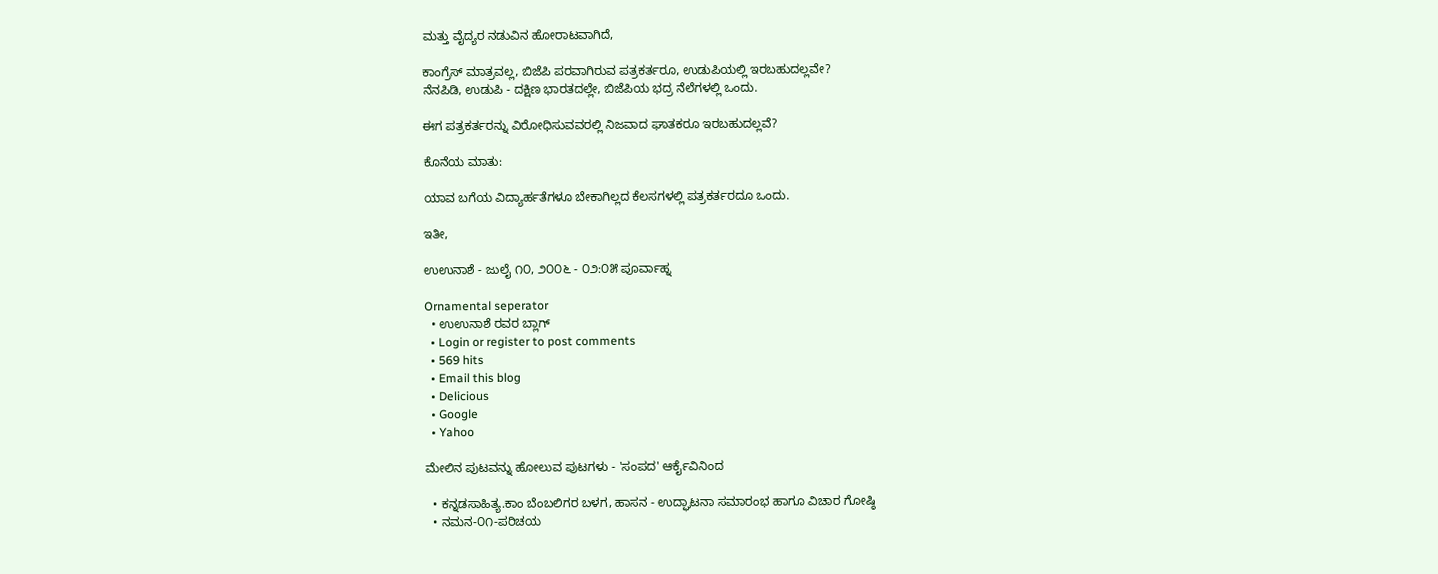ಮತ್ತು ವೈದ್ಯರ ನಡುವಿನ ಹೋರಾಟವಾಗಿದೆ,

ಕಾಂಗ್ರೆಸ್ ಮಾತ್ರವಲ್ಲ, ಬಿಜೆಪಿ ಪರವಾಗಿರುವ ಪತ್ರಕರ್ತರೂ, ಉಡುಪಿಯಲ್ಲಿ ಇರಬಹುದಲ್ಲವೇ?
ನೆನಪಿಡಿ, ಉಡುಪಿ - ದಕ್ಷಿಣ ಭಾರತದಲ್ಲೇ, ಬಿಜೆಪಿಯ ಭದ್ರ ನೆಲೆಗಳಲ್ಲಿ ಒಂದು.

ಈಗ ಪತ್ರಕರ್ತರನ್ನು ವಿರೋಧಿಸುವವರಲ್ಲಿ ನಿಜವಾದ ಘಾತಕರೂ ಇರಬಹುದಲ್ಲವೆ?

ಕೊನೆಯ ಮಾತು:

ಯಾವ ಬಗೆಯ ವಿದ್ಯಾರ್ಹತೆಗಳೂ ಬೇಕಾಗಿಲ್ಲದ ಕೆಲಸಗಳಲ್ಲಿ ಪತ್ರಕರ್ತರದೂ ಒಂದು.

ಇತೀ,

ಉಉನಾಶೆ - ಜುಲೈ ೧೦, ೨೦೦೬ - ೦೨:೦೫ ಪೂರ್ವಾಹ್ನ

Ornamental seperator
  • ಉಉನಾಶೆ ರವರ ಬ್ಲಾಗ್
  • Login or register to post comments
  • 569 hits
  • Email this blog
  • Delicious
  • Google
  • Yahoo

ಮೇಲಿನ ಪುಟವನ್ನು ಹೋಲುವ ಪುಟಗಳು - 'ಸಂಪದ' ಆರ್ಕೈವಿನಿಂದ

  • ಕನ್ನಡಸಾಹಿತ್ಯ.ಕಾಂ ಬೆಂಬಲಿಗರ ಬಳಗ, ಹಾಸನ - ಉದ್ಘಾಟನಾ ಸಮಾರಂಭ ಹಾಗೂ ವಿಚಾರ ಗೋಷ್ಠಿ
  • ನಮನ-೦೧-ಪರಿಚಯ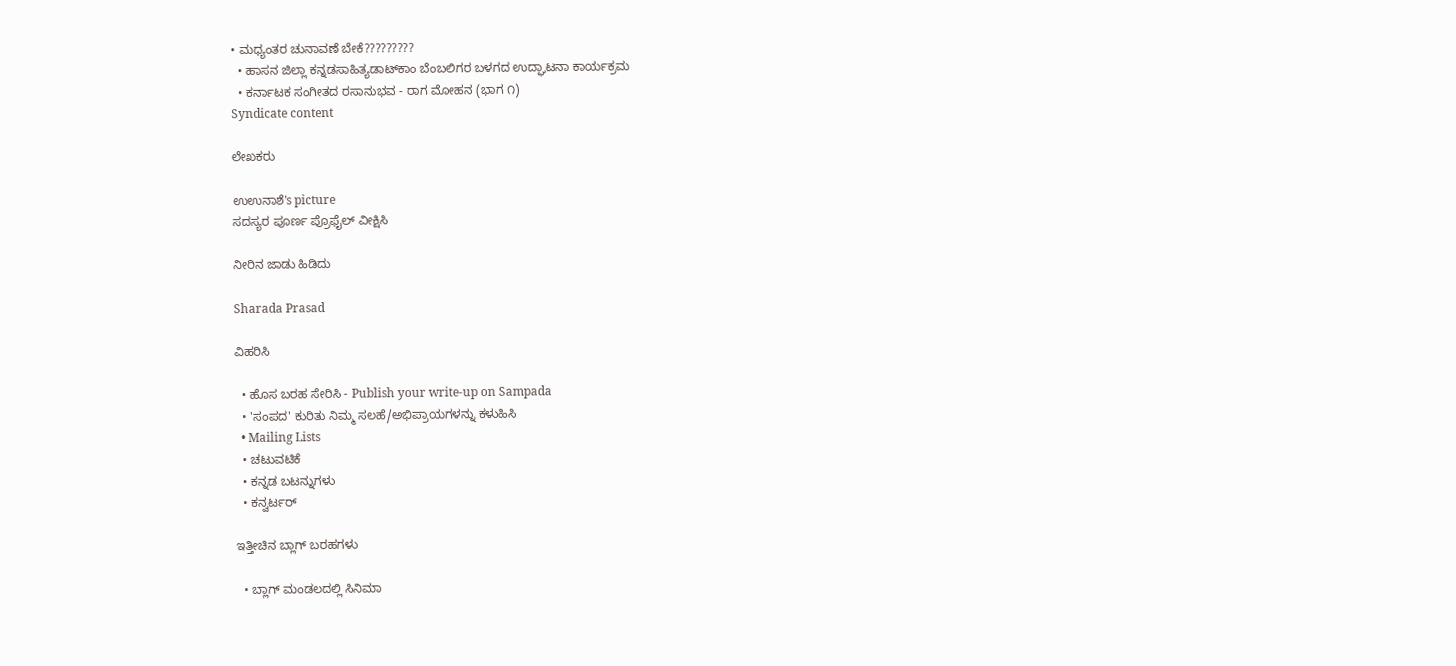• ಮಧ್ಯಂತರ ಚುನಾವಣೆ ಬೇಕೆ?????????
  • ಹಾಸನ ಜಿಲ್ಲಾ ಕನ್ನಡಸಾಹಿತ್ಯಡಾಟ್‌ಕಾಂ ಬೆಂಬಲಿಗರ ಬಳಗದ ಉದ್ಘಾಟನಾ ಕಾರ್ಯಕ್ರಮ
  • ಕರ್ನಾಟಕ ಸಂಗೀತದ ರಸಾನುಭವ - ರಾಗ ಮೋಹನ (ಭಾಗ ೧)
Syndicate content

ಲೇಖಕರು

ಉಉನಾಶೆ's picture
ಸದಸ್ಯರ ಪೂರ್ಣ ಪ್ರೊಫೈಲ್ ವೀಕ್ಷಿಸಿ

ನೀರಿನ ಜಾಡು ಹಿಡಿದು

Sharada Prasad

ವಿಹರಿಸಿ

  • ಹೊಸ ಬರಹ ಸೇರಿಸಿ - Publish your write-up on Sampada
  • 'ಸಂಪದ' ಕುರಿತು ನಿಮ್ಮ ಸಲಹೆ/ಅಭಿಪ್ರಾಯಗಳನ್ನು ಕಳುಹಿಸಿ
  • Mailing Lists
  • ಚಟುವಟಿಕೆ
  • ಕನ್ನಡ ಬಟನ್ನುಗಳು
  • ಕನ್ವರ್ಟರ್

ಇತ್ತೀಚಿನ ಬ್ಲಾಗ್ ಬರಹಗಳು

  • ಬ್ಲಾಗ್ ಮಂಡಲದಲ್ಲಿ ಸಿನಿಮಾ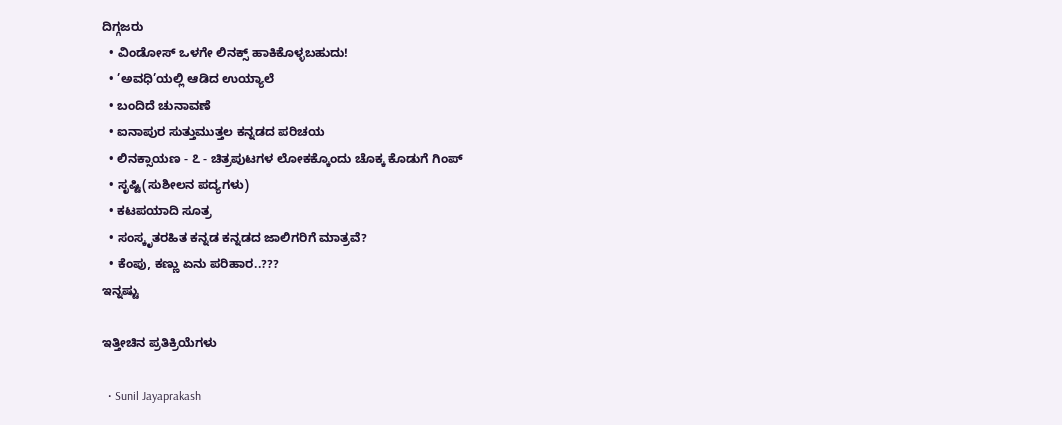ದಿಗ್ಗಜರು
  • ವಿಂಡೋಸ್ ಒಳಗೇ ಲಿನಕ್ಸ್ ಹಾಕಿಕೊಳ್ಳಬಹುದು!
  • ’ಅವಧಿ’ಯಲ್ಲಿ ಆಡಿದ ಉಯ್ಯಾಲೆ
  • ಬಂದಿದೆ ಚುನಾವಣೆ
  • ಐನಾಪುರ ಸುತ್ತುಮುತ್ತಲ ಕನ್ನಡದ ಪರಿಚಯ
  • ಲಿನಕ್ಸಾಯಣ - ೭ - ಚಿತ್ರಪುಟಗಳ ಲೋಕಕ್ಕೊಂದು ಚೊಕ್ಕ ಕೊಡುಗೆ ಗಿಂಪ್
  • ಸೃಷ್ಟಿ(ಸುಶೀಲನ ಪದ್ಯಗಳು)
  • ಕಟಪಯಾದಿ ಸೂತ್ರ
  • ಸಂಸ್ಕೃತರಹಿತ ಕನ್ನಡ ಕನ್ನಡದ ಜಾಲಿಗರಿಗೆ ಮಾತ್ರವೆ?
  • ಕೆಂಪು, ಕಣ್ಣು ಏನು ಪರಿಹಾರ..???
ಇನ್ನಷ್ಟು

ಇತ್ತೀಚಿನ ಪ್ರತಿಕ್ರಿಯೆಗಳು

  • Sunil Jayaprakash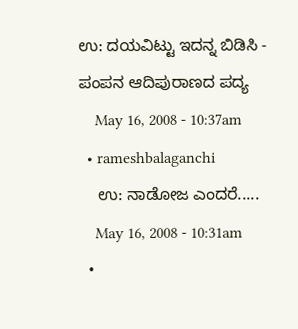ಉ: ದಯವಿಟ್ಟು ಇದನ್ನ ಬಿಡಿಸಿ - ಪಂಪನ ಆದಿಪುರಾಣದ ಪದ್ಯ
    May 16, 2008 - 10:37am
  • rameshbalaganchi
    ಉ: ನಾಡೋಜ ಎಂದರೆ.....
    May 16, 2008 - 10:31am
  •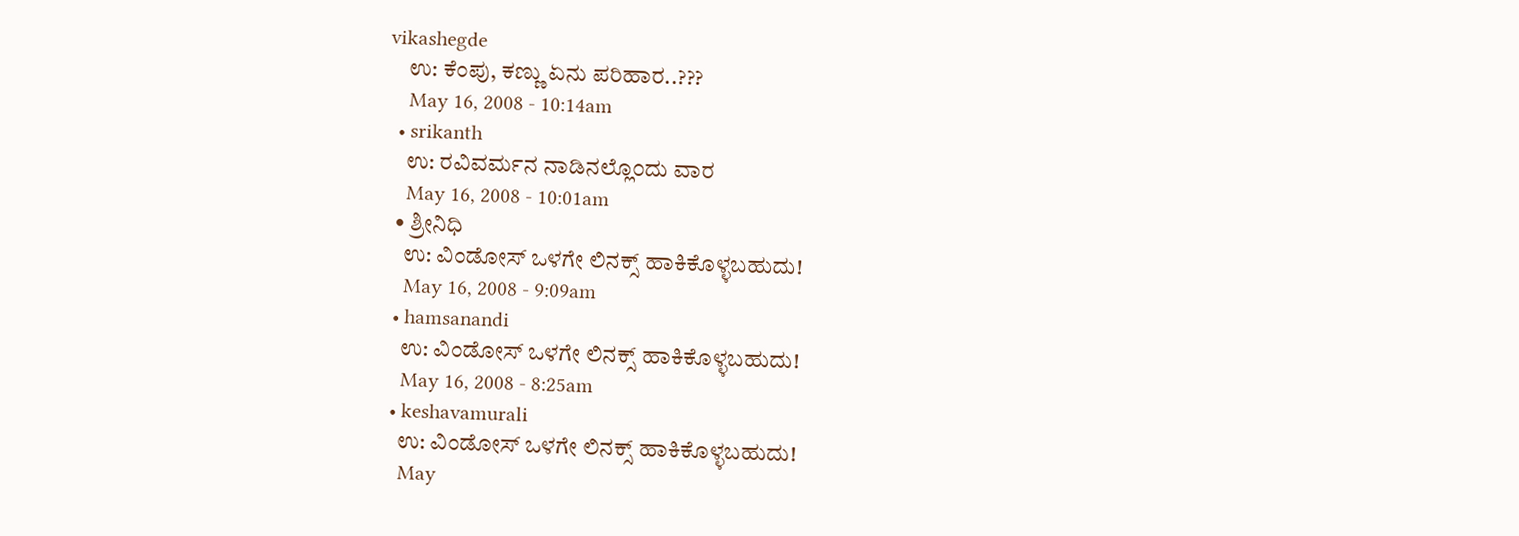vikashegde
    ಉ: ಕೆಂಪು, ಕಣ್ಣು ಏನು ಪರಿಹಾರ..???
    May 16, 2008 - 10:14am
  • srikanth
    ಉ: ರವಿವರ್ಮನ ನಾಡಿನಲ್ಲೊ೦ದು ವಾರ
    May 16, 2008 - 10:01am
  • ಶ್ರೀನಿಧಿ
    ಉ: ವಿಂಡೋಸ್ ಒಳಗೇ ಲಿನಕ್ಸ್ ಹಾಕಿಕೊಳ್ಳಬಹುದು!
    May 16, 2008 - 9:09am
  • hamsanandi
    ಉ: ವಿಂಡೋಸ್ ಒಳಗೇ ಲಿನಕ್ಸ್ ಹಾಕಿಕೊಳ್ಳಬಹುದು!
    May 16, 2008 - 8:25am
  • keshavamurali
    ಉ: ವಿಂಡೋಸ್ ಒಳಗೇ ಲಿನಕ್ಸ್ ಹಾಕಿಕೊಳ್ಳಬಹುದು!
    May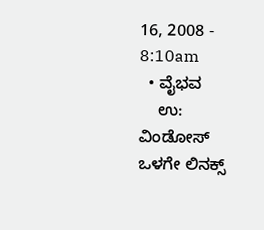16, 2008 - 8:10am
  • ವೈಭವ
    ಉ: ವಿಂಡೋಸ್ ಒಳಗೇ ಲಿನಕ್ಸ್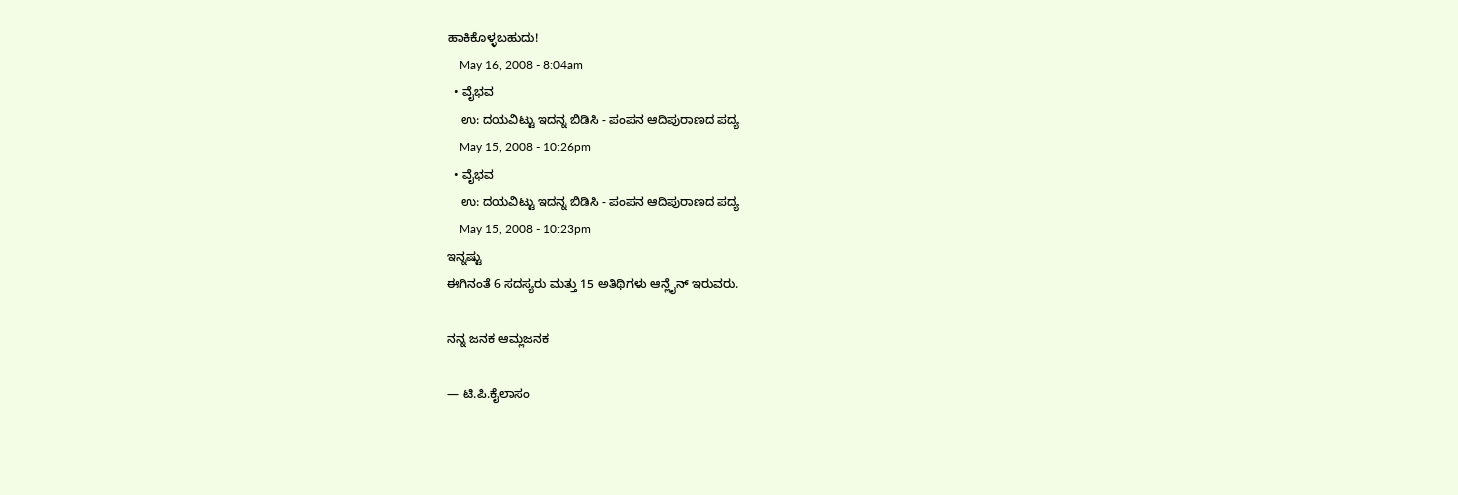ಹಾಕಿಕೊಳ್ಳಬಹುದು!
    May 16, 2008 - 8:04am
  • ವೈಭವ
    ಉ: ದಯವಿಟ್ಟು ಇದನ್ನ ಬಿಡಿಸಿ - ಪಂಪನ ಆದಿಪುರಾಣದ ಪದ್ಯ
    May 15, 2008 - 10:26pm
  • ವೈಭವ
    ಉ: ದಯವಿಟ್ಟು ಇದನ್ನ ಬಿಡಿಸಿ - ಪಂಪನ ಆದಿಪುರಾಣದ ಪದ್ಯ
    May 15, 2008 - 10:23pm
ಇನ್ನಷ್ಟು
ಈಗಿನಂತೆ 6 ಸದಸ್ಯರು ಮತ್ತು 15 ಅತಿಥಿಗಳು ಆನ್ಲೈನ್ ಇರುವರು.

ನನ್ನ ಜನಕ ಆಮ್ಲಜನಕ

— ಟಿ.ಪಿ.ಕೈಲಾಸಂ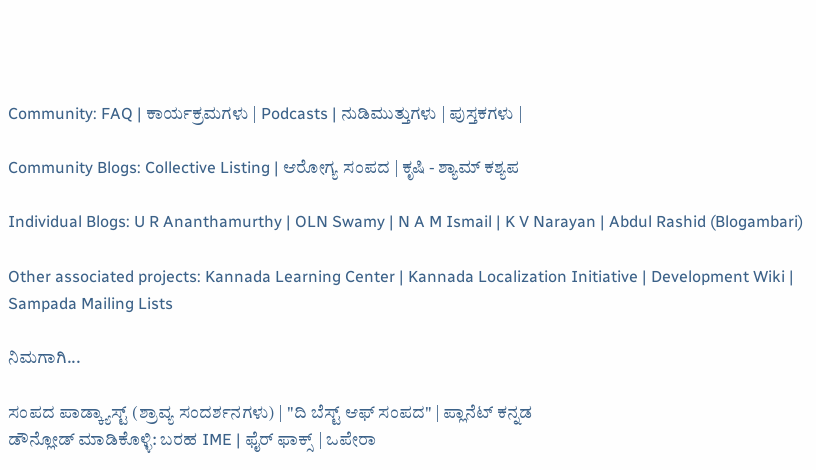Community: FAQ | ಕಾರ್ಯಕ್ರಮಗಳು | Podcasts | ನುಡಿಮುತ್ತುಗಳು | ಪುಸ್ತಕಗಳು |

Community Blogs: Collective Listing | ಆರೋಗ್ಯ ಸಂಪದ | ಕೃಷಿ - ಶ್ಯಾಮ್ ಕಶ್ಯಪ

Individual Blogs: U R Ananthamurthy | OLN Swamy | N A M Ismail | K V Narayan | Abdul Rashid (Blogambari)

Other associated projects: Kannada Learning Center | Kannada Localization Initiative | Development Wiki | Sampada Mailing Lists

ನಿಮಗಾಗಿ...

ಸಂಪದ ಪಾಡ್ಕ್ಯಾಸ್ಟ್ (ಶ್ರಾವ್ಯ ಸಂದರ್ಶನಗಳು) | "ದಿ ಬೆಸ್ಟ್ ಆಫ್ ಸಂಪದ" | ಪ್ಲಾನೆಟ್ ಕನ್ನಡ
ಡೌನ್ಲೋಡ್ ಮಾಡಿಕೊಳ್ಳಿ: ಬರಹ IME | ಫೈರ್ ಫಾಕ್ಸ್ | ಒಪೇರಾ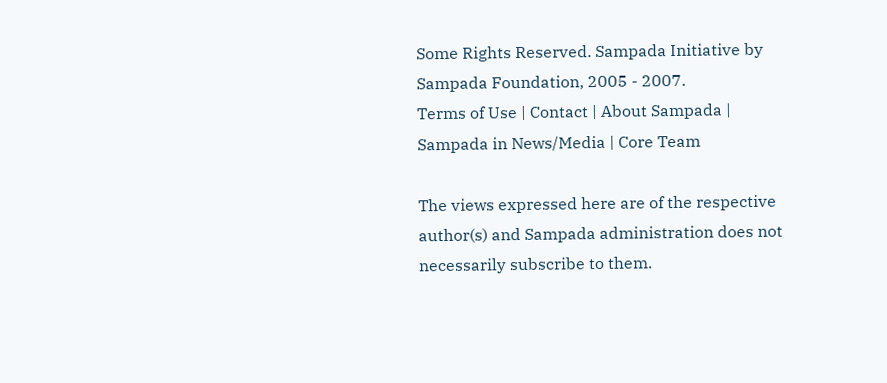Some Rights Reserved. Sampada Initiative by Sampada Foundation, 2005 - 2007.
Terms of Use | Contact | About Sampada | Sampada in News/Media | Core Team

The views expressed here are of the respective author(s) and Sampada administration does not necessarily subscribe to them.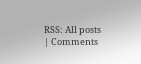RSS: All posts | Comments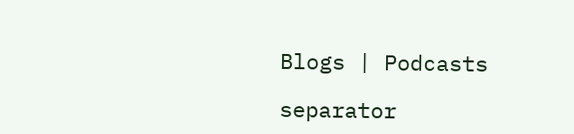Blogs | Podcasts

separator